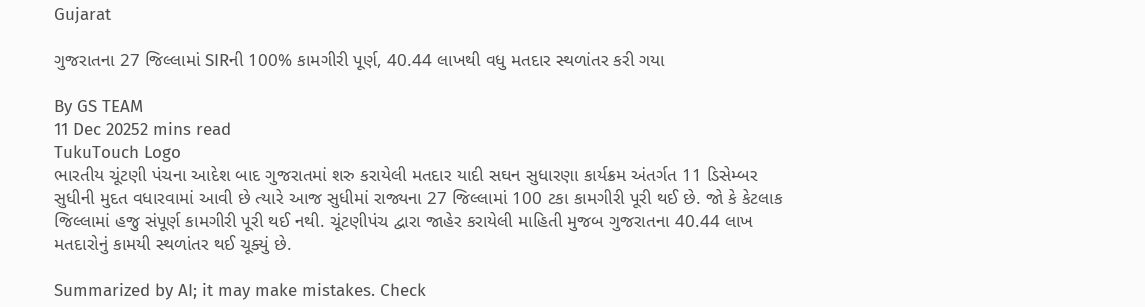Gujarat

ગુજરાતના 27 જિલ્લામાં SIRની 100% કામગીરી પૂર્ણ, 40.44 લાખથી વધુ મતદાર સ્થળાંતર કરી ગયા

By GS TEAM
11 Dec 20252 mins read
TukuTouch Logo
ભારતીય ચૂંટણી પંચના આદેશ બાદ ગુજરાતમાં શરુ કરાયેલી મતદાર યાદી સઘન સુધારણા કાર્યક્રમ અંતર્ગત 11 ડિસેમ્બર સુધીની મુદત વધારવામાં આવી છે ત્યારે આજ સુધીમાં રાજ્યના 27 જિલ્લામાં 100 ટકા કામગીરી પૂરી થઈ છે. જો કે કેટલાક જિલ્લામાં હજુ સંપૂર્ણ કામગીરી પૂરી થઈ નથી. ચૂંટણીપંચ દ્વારા જાહેર કરાયેલી માહિતી મુજબ ગુજરાતના 40.44 લાખ મતદારોનું કામયી સ્થળાંતર થઈ ચૂક્યું છે.

Summarized by AI; it may make mistakes. Check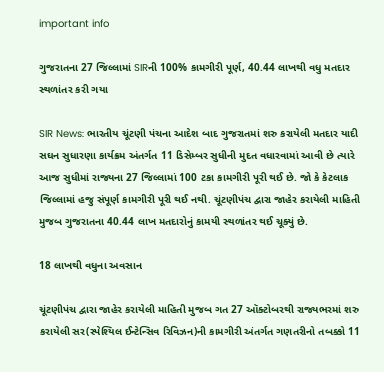important info

ગુજરાતના 27 જિલ્લામાં SIRની 100% કામગીરી પૂર્ણ, 40.44 લાખથી વધુ મતદાર સ્થળાંતર કરી ગયા

SIR News: ભારતીય ચૂંટણી પંચના આદેશ બાદ ગુજરાતમાં શરુ કરાયેલી મતદાર યાદી સઘન સુધારણા કાર્યક્રમ અંતર્ગત 11 ડિસેમ્બર સુધીની મુદત વધારવામાં આવી છે ત્યારે આજ સુધીમાં રાજ્યના 27 જિલ્લામાં 100 ટકા કામગીરી પૂરી થઈ છે. જો કે કેટલાક જિલ્લામાં હજુ સંપૂર્ણ કામગીરી પૂરી થઈ નથી. ચૂંટણીપંચ દ્વારા જાહેર કરાયેલી માહિતી મુજબ ગુજરાતના 40.44 લાખ મતદારોનું કામયી સ્થળાંતર થઈ ચૂક્યું છે.

18 લાખથી વધુના અવસાન

ચૂંટણીપંચ દ્વારા જાહેર કરાયેલી માહિતી મુજબ ગત 27 ઑક્ટોબરથી રાજ્યભરમાં શરુ કરાયેલી સર(સ્પેશ્યિલ ઈન્ટેન્સિવ રિવિઝન)ની કામગીરી અંતર્ગત ગણતરીનો તબક્કો 11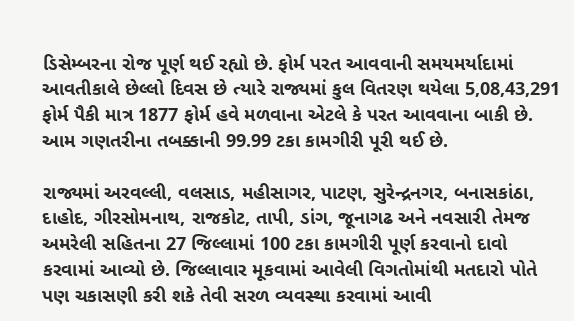ડિસેમ્બરના રોજ પૂર્ણ થઈ રહ્યો છે. ફોર્મ પરત આવવાની સમયમર્યાદામાં આવતીકાલે છેલ્લો દિવસ છે ત્યારે રાજ્યમાં કુલ વિતરણ થયેલા 5,08,43,291 ફોર્મ પૈકી માત્ર 1877 ફોર્મ હવે મળવાના એટલે કે પરત આવવાના બાકી છે. આમ ગણતરીના તબક્કાની 99.99 ટકા કામગીરી પૂરી થઈ છે.

રાજ્યમાં અરવલ્લી, વલસાડ, મહીસાગર, પાટણ, સુરેન્દ્રનગર, બનાસકાંઠા, દાહોદ, ગીરસોમનાથ, રાજકોટ, તાપી, ડાંગ, જૂનાગઢ અને નવસારી તેમજ અમરેલી સહિતના 27 જિલ્લામાં 100 ટકા કામગીરી પૂર્ણ કરવાનો દાવો કરવામાં આવ્યો છે. જિલ્લાવાર મૂકવામાં આવેલી વિગતોમાંથી મતદારો પોતે પણ ચકાસણી કરી શકે તેવી સરળ વ્યવસ્થા કરવામાં આવી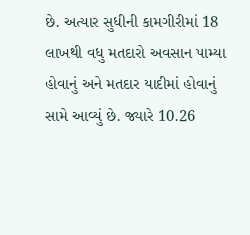છે. અત્યાર સુધીની કામગીરીમાં 18 લાખથી વધુ મતદારો અવસાન પામ્યા હોવાનું અને મતદાર યાદીમાં હોવાનું સામે આવ્યું છે. જ્યારે 10.26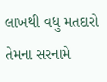લાખથી વધુ મતદારો તેમના સરનામે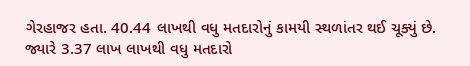ગેરહાજર હતા. 40.44 લાખથી વધુ મતદારોનું કામયી સ્થળાંતર થઈ ચૂક્યું છે. જ્યારે 3.37 લાખ લાખથી વધુ મતદારો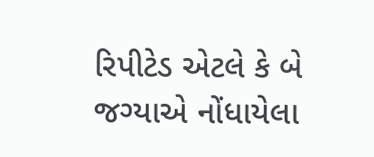રિપીટેડ એટલે કે બે જગ્યાએ નોંધાયેલા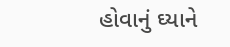હોવાનું ઘ્યાને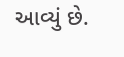આવ્યું છે.